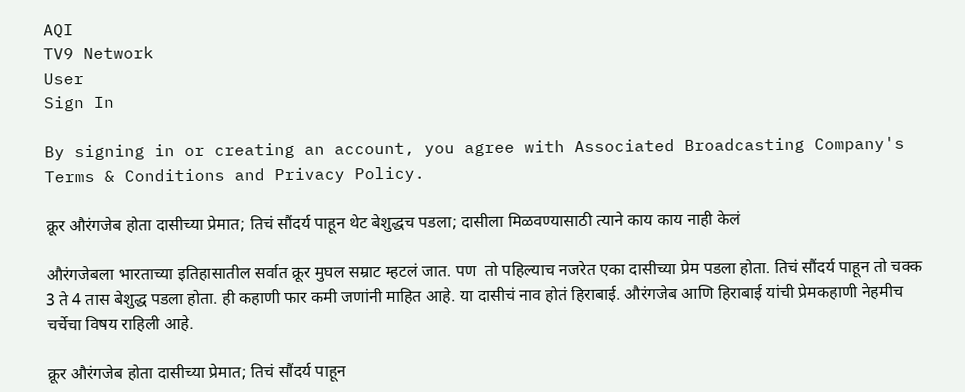AQI
TV9 Network
User
Sign In

By signing in or creating an account, you agree with Associated Broadcasting Company's Terms & Conditions and Privacy Policy.

क्रूर औरंगजेब होता दासीच्या प्रेमात; तिचं सौंदर्य पाहून थेट बेशुद्धच पडला; दासीला मिळवण्यासाठी त्याने काय काय नाही केलं

औरंगजेबला भारताच्या इतिहासातील सर्वात क्रूर मुघल सम्राट म्हटलं जात. पण  तो पहिल्याच नजरेत एका दासीच्या प्रेम पडला होता. तिचं सौंदर्य पाहून तो चक्क 3 ते 4 तास बेशुद्ध पडला होता. ही कहाणी फार कमी जणांनी माहित आहे. या दासीचं नाव होतं हिराबाई. औरंगजेब आणि हिराबाई यांची प्रेमकहाणी नेहमीच चर्चेचा विषय राहिली आहे.

क्रूर औरंगजेब होता दासीच्या प्रेमात; तिचं सौंदर्य पाहून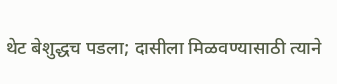थेट बेशुद्धच पडला; दासीला मिळवण्यासाठी त्याने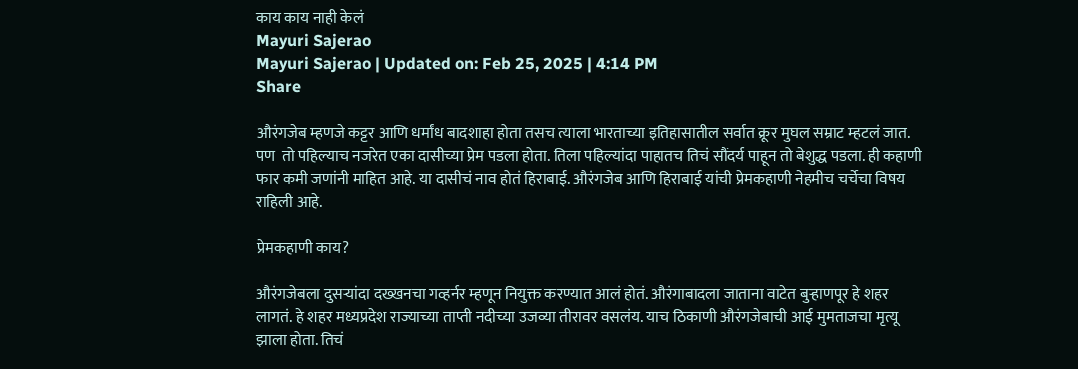काय काय नाही केलं
Mayuri Sajerao
Mayuri Sajerao | Updated on: Feb 25, 2025 | 4:14 PM
Share

औरंगजेब म्हणजे कट्टर आणि धर्मांध बादशाहा होता तसच त्याला भारताच्या इतिहासातील सर्वात क्रूर मुघल सम्राट म्हटलं जात. पण  तो पहिल्याच नजरेत एका दासीच्या प्रेम पडला होता. तिला पहिल्यांदा पाहातच तिचं सौंदर्य पाहून तो बेशुद्ध पडला. ही कहाणी फार कमी जणांनी माहित आहे. या दासीचं नाव होतं हिराबाई. औरंगजेब आणि हिराबाई यांची प्रेमकहाणी नेहमीच चर्चेचा विषय राहिली आहे.

प्रेमकहाणी काय?

औरंगजेबला दुसऱ्यांदा दख्खनचा गव्हर्नर म्हणून नियुक्त करण्यात आलं होतं. औरंगाबादला जाताना वाटेत बुऱ्हाणपूर हे शहर लागतं. हे शहर मध्यप्रदेश राज्याच्या ताप्ती नदीच्या उजव्या तीरावर वसलंय. याच ठिकाणी औरंगजेबाची आई मुमताजचा मृत्यू झाला होता. तिचं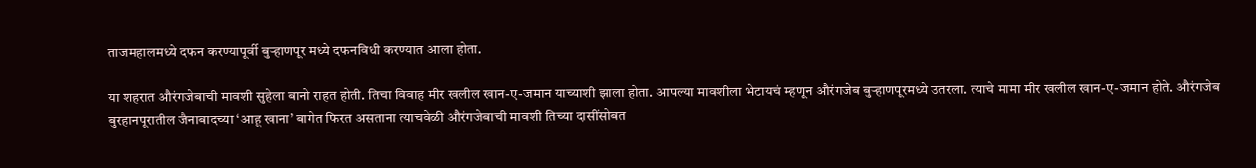ताजमहालमध्ये दफन करण्यापूर्वी बुऱ्हाणपूर मध्ये दफनविधी करण्यात आला होता.

या शहरात औरंगजेबाची मावशी सुहेला बानो राहत होती. तिचा विवाह मीर खलील खान-ए-जमान याच्याशी झाला होता. आपल्या मावशीला भेटायचं म्हणून औरंगजेब बुऱ्हाणपूरमध्ये उतरला. त्याचे मामा मीर खलील खान-ए-जमान होते. औरंगजेब बुरहानपूरातील जैनाबादच्या ‘आहू खाना’ बागेत फिरत असताना त्याचवेळी औरंगजेबाची मावशी तिच्या दासींसोबत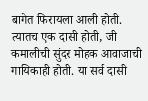बागेत फिरायला आली होती. त्यातच एक दासी होती, जी कमालीची सुंदर मोहक आवाजाची गायिकाही होती. या सर्व दासी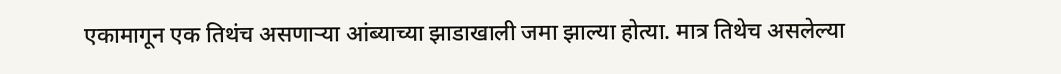एकामागून एक तिथंच असणाऱ्या आंब्याच्या झाडाखाली जमा झाल्या होत्या. मात्र तिथेच असलेल्या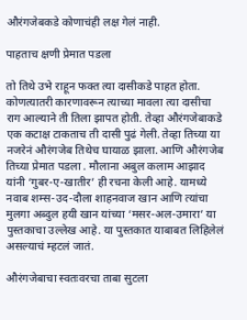औरंगजेबकडे कोणाचंही लक्ष गेलं नाही.

पाहताच क्षणी प्रेमात पडला

तो तिथे उभे राहून फक्त त्या दासीकडे पाहत होता. कोणत्यातरी कारणावरून त्याच्या मावला त्या दासीचा राग आल्याने ती तिला झापत होती. तेव्हा औरंगजेबाकडे एक कटाक्ष टाकताच ती दासी पुढं गेली. तेव्हा तिच्या या नजरेनं औरंगजेब तिथेच घायाळ झाला. आणि औरंगजेब तिच्या प्रेमात पडला . मौलाना अबुल कलाम आझाद यांनी ‘गुबर-ए-खातीर’ ही रचना केली आहे. यामध्ये नवाब शम्स-उद-दौला शाहनवाज खान आणि त्यांचा मुलगा अब्दुल हयी खान यांच्या ‘मसर-अल-उमारा’ या पुस्तकाचा उल्लेख आहे. या पुस्तकात याबाबत लिहिलेलं असल्याचं म्हटलं जातं.

औरंगजेबाचा स्वतःवरचा ताबा सुटला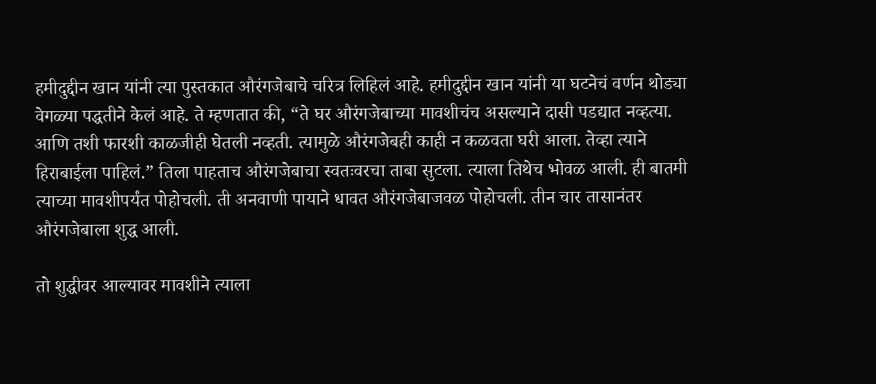हमीदुद्दीन खान यांनी त्या पुस्तकात औरंगजेबाचे चरित्र लिहिलं आहे. हमीदुद्दीन खान यांनी या घटनेचं वर्णन थोड्या वेगळ्या पद्धतीने केलं आहे. ते म्हणतात की, “ते घर औरंगजेबाच्या मावशीचंच असल्याने दासी पडद्यात नव्हत्या. आणि तशी फारशी काळजीही घेतली नव्हती. त्यामुळे औरंगजेबही काही न कळवता घरी आला. तेव्हा त्याने हिराबाईला पाहिलं.” तिला पाहताच औरंगजेबाचा स्वतःवरचा ताबा सुटला. त्याला तिथेच भोवळ आली. ही बातमी त्याच्या मावशीपर्यंत पोहोचली. ती अनवाणी पायाने धावत औरंगजेबाजवळ पोहोचली. तीन चार तासानंतर औरंगजेबाला शुद्ध आली.

तो शुद्धीवर आल्यावर मावशीने त्याला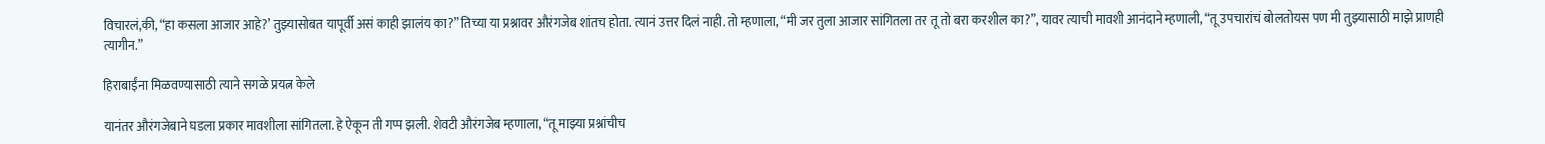विचारलं,की, “हा कसला आजार आहे?’ तुझ्यासोबत यापूर्वी असं काही झालंय का?” तिच्या या प्रश्नावर औरंगजेब शांतच होता. त्यानं उत्तर दिलं नाही. तो म्हणाला, “मी जर तुला आजार सांगितला तर तू तो बरा करशील का?”, यावर त्याची मावशी आनंदाने म्हणाली, “तू उपचारांचं बोलतोयस पण मी तुझ्यासाठी माझे प्राणही त्यागीन.”

हिराबाईंना मिळवण्यासाठी त्याने सगळे प्रयत्न केले

यानंतर औरंगजेबाने घडला प्रकार मावशीला सांगितला. हे ऐकून ती गप्प झली. शेवटी औरंगजेब म्हणाला, “तू माझ्या प्रश्नांचीच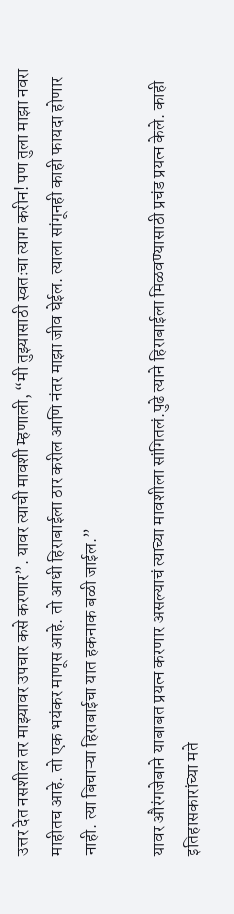उत्तर देत नसशील तर माझ्यावर उपचार कसे करणार”. यावर त्याची मावशी म्हणाली, “मी तुझ्यासाठी स्वतःचा त्याग करीन! पण तुला माझा नवरा माहीतच आहे. तो एक भयंकर माणूस आहे. तो आधी हिराबाईला ठार करील आणि नंतर माझा जीव घेईल. त्याला सांगूनही काही फायदा होणार नाही. त्या बिचाऱ्या हिराबाईचा यात हकनाक बळी जाईल.”

यावर औरंगजेबाने याबाबत प्रयत्न करणार असल्याचं त्याच्या मावशीला सांगितलं.पुढे त्याने हिराबाईला मिळवण्यासाठी प्रचंड प्रयत्न केले. काही इतिहासकारांच्या मते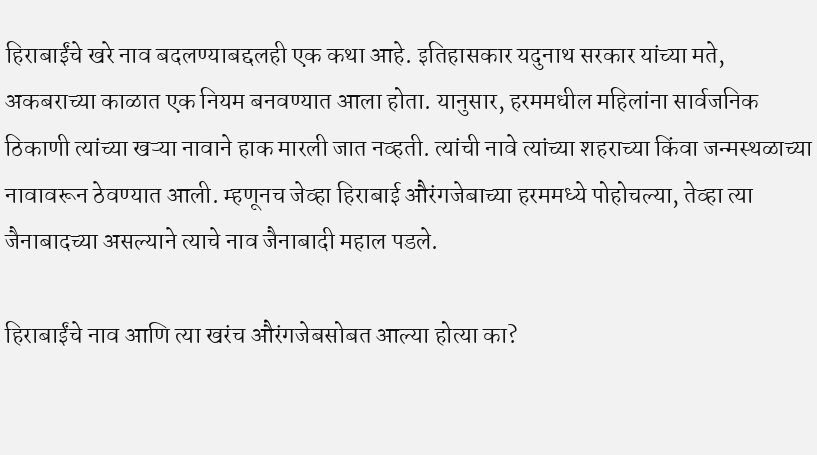हिराबाईंचे खरे नाव बदलण्याबद्दलही एक कथा आहे. इतिहासकार यदुनाथ सरकार यांच्या मते, अकबराच्या काळात एक नियम बनवण्यात आला होता. यानुसार, हरममधील महिलांना सार्वजनिक ठिकाणी त्यांच्या खऱ्या नावाने हाक मारली जात नव्हती. त्यांची नावे त्यांच्या शहराच्या किंवा जन्मस्थळाच्या नावावरून ठेवण्यात आली. म्हणूनच जेव्हा हिराबाई औरंगजेबाच्या हरममध्ये पोहोचल्या, तेव्हा त्या जैनाबादच्या असल्याने त्याचे नाव जैनाबादी महाल पडले.

हिराबाईंचे नाव आणि त्या खरंच औरंगजेबसोबत आल्या होत्या का?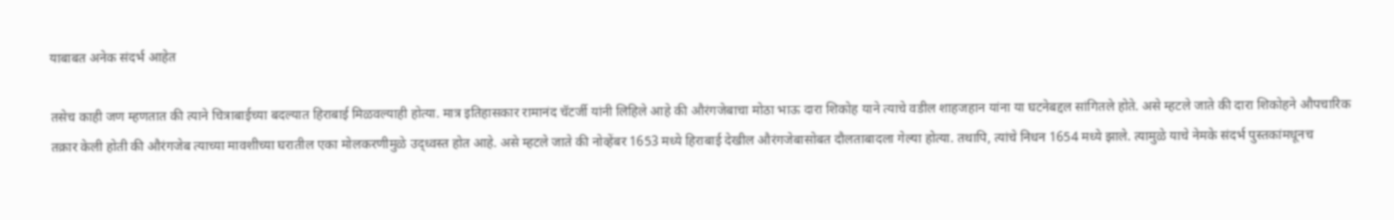याबाबत अनेक संदर्भ आहेत

तसेच काही जण म्हणतात की त्याने चित्राबाईच्या बदल्यात हिराबाई मिळवल्याही होत्या. मात्र इतिहासकार रामानंद चॅटर्जी यांनी लिहिले आहे की औरंगजेबाचा मोठा भाऊ दारा शिकोह याने त्याचे वडील शाहजहान यांना या घटनेबद्दल सांगितले होते. असे म्हटले जाते की दारा शिकोहने औपचारिक तक्रार केली होती की औरंगजेब त्याच्या मावशीच्या घरातील एका मोलकरणीमुळे उद्ध्वस्त होत आहे. असे म्हटले जाते की नोव्हेंबर 1653 मध्ये हिराबाई देखील औरंगजेबासोबत दौलताबादला गेल्या होत्या. तथापि, त्यांचे निधन 1654 मध्ये झाले. त्यामुळे याचे नेमके संदर्भ पुस्तकांमधूनच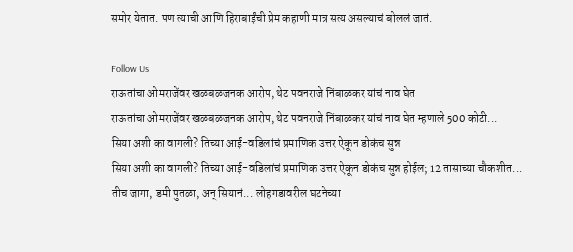समोर येतात. पण त्याची आणि हिराबाईंची प्रेम कहाणी मात्र सत्य असल्याचं बोललं जातं.

Follow Us
राऊतांचा ओमराजेंवर खळबळजनक आरोप, थेट पवनराजे निंबाळकर यांचं नाव घेत
राऊतांचा ओमराजेंवर खळबळजनक आरोप, थेट पवनराजे निंबाळकर यांचं नाव घेत म्हणाले 500 कोटी...
सिया अशी का वागली? तिच्या आई-वडिलांचं प्रमाणिक उत्तर ऐकून डोकंच सुन्न
सिया अशी का वागली? तिच्या आई-वडिलांचं प्रमाणिक उत्तर ऐकून डोकंच सुन्न होईल; 12 तासाच्या चौकशीत...
तीच जागा, डमी पुतळा, अन् सियानं... लोहगडावरील घटनेच्या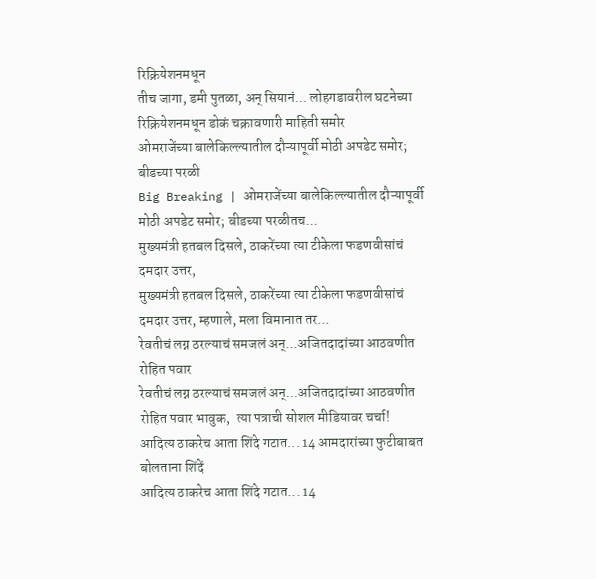रिक्रियेशनमधून
तीच जागा, डमी पुतळा, अन् सियानं... लोहगडावरील घटनेच्या रिक्रियेशनमधून डोकं चक्रावणारी माहिती समोर
ओमराजेंच्या बालेकिल्ल्यातील दौऱ्यापूर्वी मोठी अपडेट समोर; बीडच्या परळी
Big Breaking | ओमराजेंच्या बालेकिल्ल्यातील दौऱ्यापूर्वी मोठी अपडेट समोर; बीडच्या परळीतच...
मुख्यमंत्री हतबल दिसले, ठाकरेंच्या त्या टीकेला फडणवीसांचं दमदार उत्तर,
मुख्यमंत्री हतबल दिसले, ठाकरेंच्या त्या टीकेला फडणवीसांचं दमदार उत्तर, म्हणाले, मला विमानात तर...
रेवतीचं लग्न ठरल्याचं समजलं अन्...अजितदादांच्या आठवणीत रोहित पवार
रेवतीचं लग्न ठरल्याचं समजलं अन्...अजितदादांच्या आठवणीत रोहित पवार भावुक,  त्या पत्राची सोशल मीडियावर चर्चा!
आदित्य ठाकरेच आता शिंदे गटात... 14 आमदारांच्या फुटीबाबत बोलताना शिंदें
आदित्य ठाकरेच आता शिंदे गटात... 14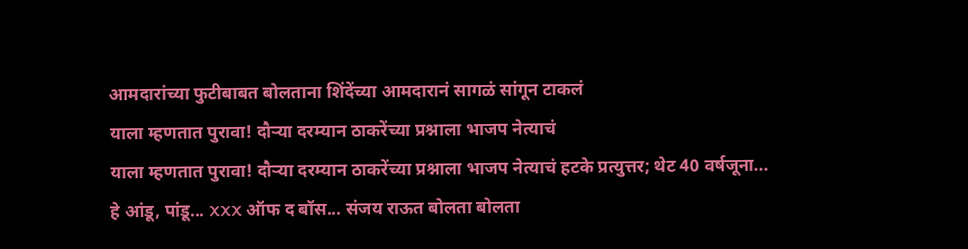आमदारांच्या फुटीबाबत बोलताना शिंदेंच्या आमदारानं सागळं सांगून टाकलं
याला म्हणतात पुरावा! दौऱ्या दरम्यान ठाकरेंच्या प्रश्नाला भाजप नेत्याचं
याला म्हणतात पुरावा! दौऱ्या दरम्यान ठाकरेंच्या प्रश्नाला भाजप नेत्याचं हटके प्रत्युत्तर; थेट 40 वर्षजूना...
हे आंडू, पांडू... XXX ऑफ द बॉस... संजय राऊत बोलता बोलता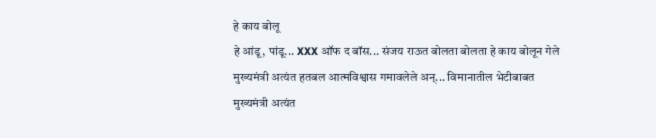हे काय बोलू
हे आंडू, पांडू... XXX ऑफ द बॉस... संजय राऊत बोलता बोलता हे काय बोलून गेले
मुख्यमंत्री अत्यंत हतबल आत्मविश्वास गमावलेले अन्... विमानातील भेटीबाबत
मुख्यमंत्री अत्यंत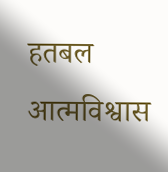हतबल आत्मविश्वास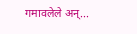गमावलेले अन्...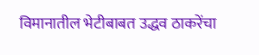विमानातील भेटीबाबत उद्धव ठाकरेंचा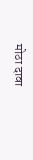मोठा दावा